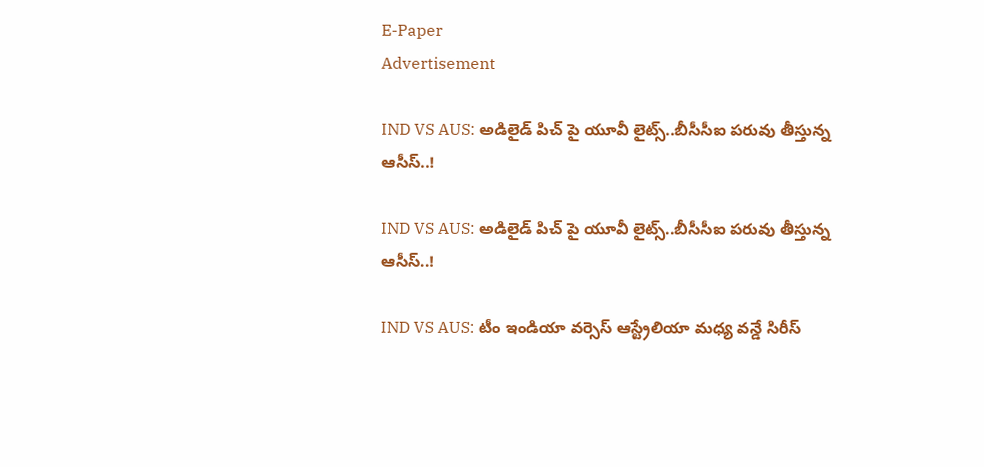E-Paper
Advertisement

IND VS AUS: అడిలైడ్ పిచ్ పై యూవీ లైట్స్..బీసీసీఐ ప‌రువు తీస్తున్న ఆసీస్‌..!

IND VS AUS: అడిలైడ్ పిచ్ పై యూవీ లైట్స్..బీసీసీఐ ప‌రువు తీస్తున్న ఆసీస్‌..!

IND VS AUS: టీం ఇండియా వర్సెస్ ఆస్ట్రేలియా మధ్య వన్డే సిరీస్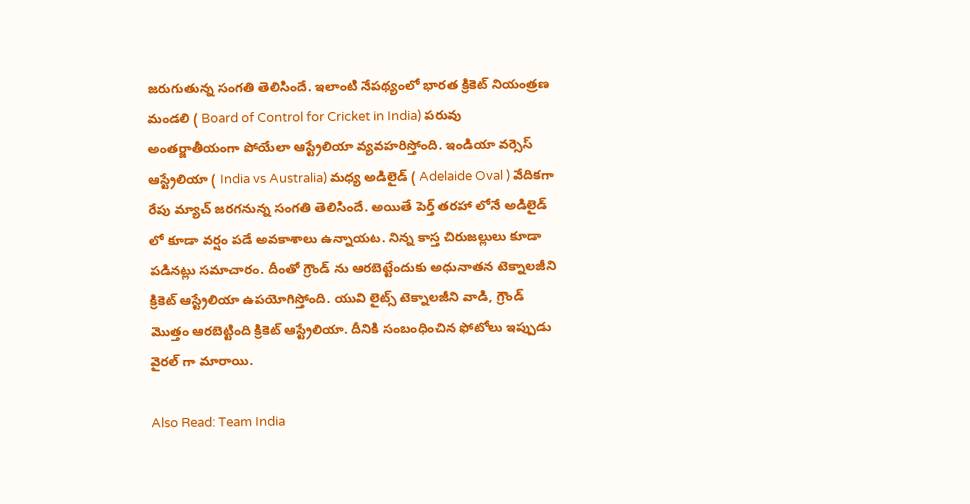జరుగుతున్న సంగతి తెలిసిందే. ఇలాంటి నేపథ్యంలో భారత క్రికెట్ నియంత్రణ మండలి ( Board of Control for Cricket in India) పరువు అంతర్జాతీయంగా పోయేలా ఆస్ట్రేలియా వ్యవహరిస్తోంది. ఇండియా వర్సెస్ ఆస్ట్రేలియా ( India vs Australia) మధ్య అడిలైడ్ ( Adelaide Oval ) వేదికగా రేపు మ్యాచ్ జరగనున్న సంగతి తెలిసిందే. అయితే పెర్త్ తరహా లోనే అడిలైడ్ లో కూడా వర్షం పడే అవకాశాలు ఉన్నాయట. నిన్న కాస్త చిరుజల్లులు కూడా పడినట్లు సమాచారం. దీంతో గ్రౌండ్ ను ఆరబెట్టేందుకు అధునాతన టెక్నాలజీని క్రికెట్ ఆస్ట్రేలియా ఉపయోగిస్తోంది. యువి లైట్స్ టెక్నాలజీని వాడి, గ్రౌండ్ మొత్తం ఆరబెట్టింది క్రికెట్ ఆస్ట్రేలియా. దీనికి సంబంధించిన ఫోటోలు ఇప్పుడు వైరల్ గా మారాయి.

Also Read: Team India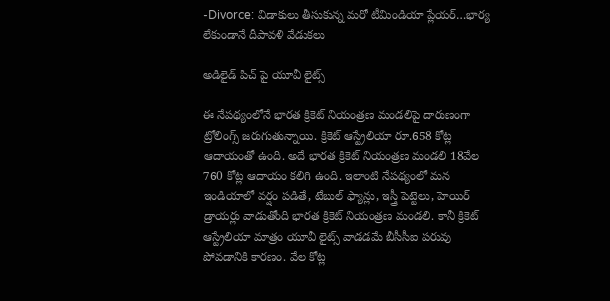-Divorce: విడాకులు తీసుకున్న మ‌రో టీమిండియా ప్లేయ‌ర్‌…భార్య లేకుండానే దీపావ‌ళి వేడుకలు

అడిలైడ్ పిచ్ పై యూవీ లైట్స్

ఈ నేపథ్యంలోనే భారత క్రికెట్ నియంత్రణ మండలిపై దారుణంగా ట్రోలింగ్స్ జరుగుతున్నాయి. క్రికెట్ ఆస్ట్రేలియా రూ.658 కోట్ల ఆదాయంతో ఉంది. అదే భారత క్రికెట్ నియంత్రణ మండలి 18వేల 760 కోట్ల ఆదాయం కలిగి ఉంది. ఇలాంటి నేపథ్యంలో మన ఇండియాలో వర్షం పడితే, టేబుల్ ఫ్యాన్లు, ఇస్త్రీ పెట్టెలు, హెయిర్ డ్రాయర్లు వాడుతోంది భారత క్రికెట్ నియంత్రణ మండలి. కానీ క్రికెట్ ఆస్ట్రేలియా మాత్రం యూవీ లైట్స్ వాడడమే బీసీసీఐ పరువు పోవడానికి కారణం. వేల కోట్ల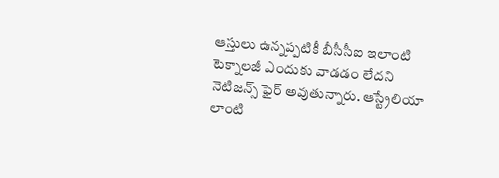ఆస్తులు ఉన్నప్పటికీ బీసీసీఐ ఇలాంటి టెక్నాలజీ ఎందుకు వాడడం లేదని నెటిజన్స్ ఫైర్ అవుతున్నారు. ఆస్ట్రేలియా లాంటి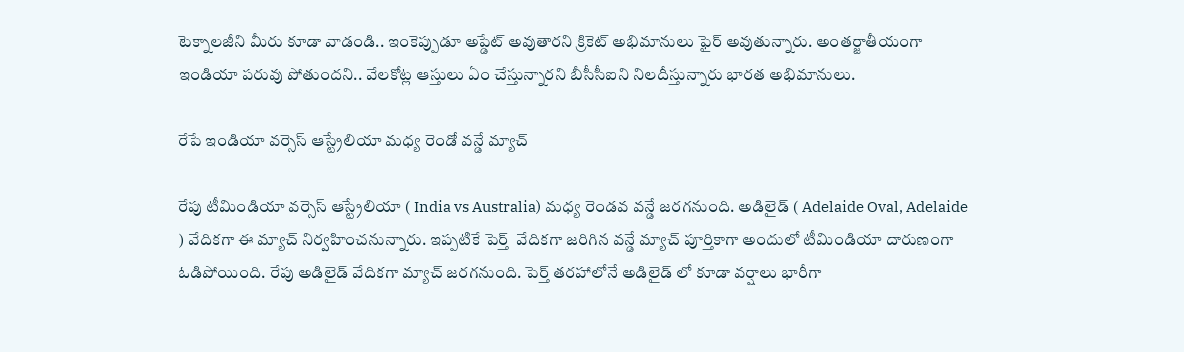టెక్నాలజీని మీరు కూడా వాడండి.. ఇంకెప్పుడూ అప్డేట్ అవుతారని క్రికెట్ అభిమానులు ఫైర్ అవుతున్నారు. అంతర్జాతీయంగా ఇండియా పరువు పోతుందని.. వేలకోట్ల ఆస్తులు ఏం చేస్తున్నారని బీసీసీఐని నిలదీస్తున్నారు భారత అభిమానులు.

రేపే ఇండియా వర్సెస్ ఆస్ట్రేలియా మధ్య రెండో వన్డే మ్యాచ్

రేపు టీమిండియా వర్సెస్ ఆస్ట్రేలియా ( India vs Australia) మధ్య రెండవ వన్డే జరగనుంది. అడిలైడ్ ( Adelaide Oval, Adelaide ) వేదికగా ఈ మ్యాచ్ నిర్వహించనున్నారు. ఇప్పటికే పెర్త్  వేదికగా జరిగిన వన్డే మ్యాచ్ పూర్తికాగా అందులో టీమిండియా దారుణంగా ఓడిపోయింది. రేపు అడిలైడ్ వేదికగా మ్యాచ్ జరగనుంది. పెర్త్‌ తరహాలోనే అడిలైడ్ లో కూడా వర్షాలు భారీగా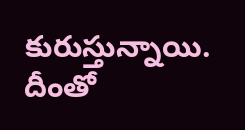కురుస్తున్నాయి. దీంతో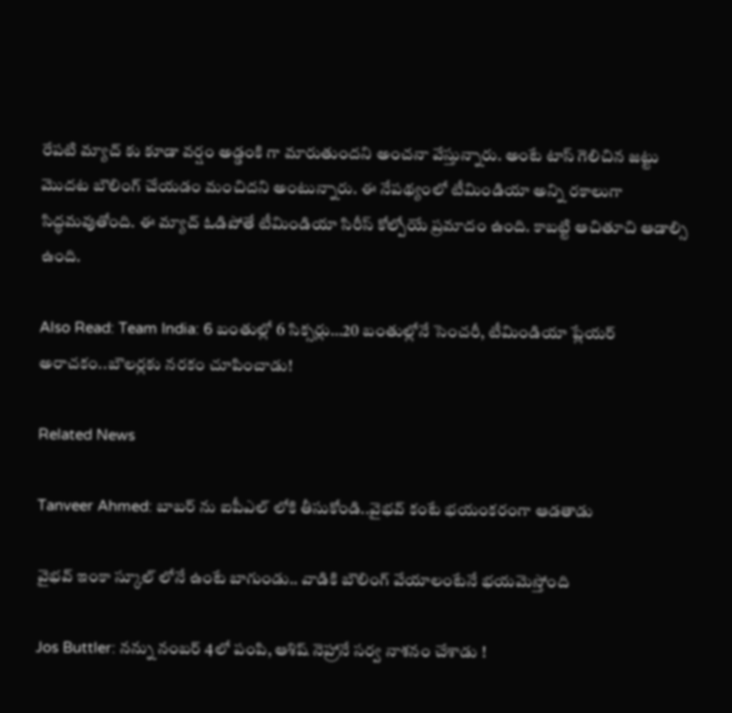రేపటి మ్యాచ్ కు కూడా వర్షం అడ్డంకి గా మారుతుందని అంచనా వేస్తున్నారు. అంటే టాస్ గెలిచిన జట్టు మొదట బౌలింగ్ చేయడం మంచిదని అంటున్నారు. ఈ నేపథ్యంలో టీమిండియా అన్ని రకాలుగా సిద్ధమవుతోంది. ఈ మ్యాచ్ ఓడిపోతే టీమిండియా సిరీస్ కోల్పోయే ప్రమాదం ఉంది. కాబట్టి ఆచితూచి ఆడాల్సి ఉంది.

Also Read: Team India: 6 బంతుల్లో 6 సిక్స‌ర్లు…20 బంతుల్లోనే సెంచ‌రీ, టీమిండియా ప్లేయ‌ర్ అరాచ‌కం..బౌల‌ర్ల‌కు న‌ర‌కం చూపించాడు!

Related News

Tanveer Ahmed: బాబ‌ర్ ను ఐపీఎల్ లోకి తీసుకోండి..వైభ‌వ్ కంటే భ‌యంక‌రంగా ఆడ‌తాడు

వైభ‌వ్ ఇంకా స్కూల్ లోనే ఉంటే బాగుండు.. వాడికి బౌలింగ్ వేయాలంటేనే భ‌య‌మెస్తోంది

Jos Buttler: న‌న్ను నంబ‌ర్ 4లో పంపి, ఆశిష్ నెహ్రానే స‌ర్వ నాశ‌నం చేశాడు !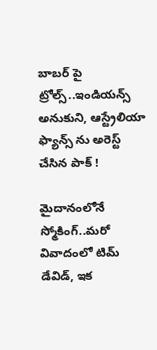బాబ‌ర్ పై ట్రోల్స్‌..ఇండియ‌న్స్ అనుకుని, ఆస్ట్రేలియా ఫ్యాన్స్ ను అరెస్ట్ చేసిన పాక్ !

మైదానంలోనే స్మోకింగ్..మ‌రో వివాదంలో టిమ్ డేవిడ్, ఇక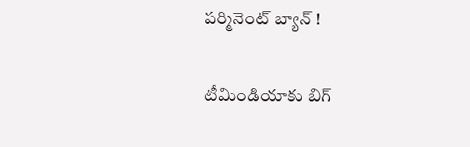ప‌ర్మినెంట్ బ్యాన్ !

టీమిండియాకు బిగ్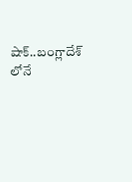షాక్‌..బంగ్లాదేశ్ లోనే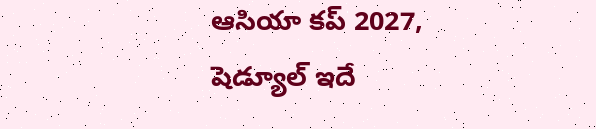ఆసియా కప్ 2027, షెడ్యూల్ ఇదే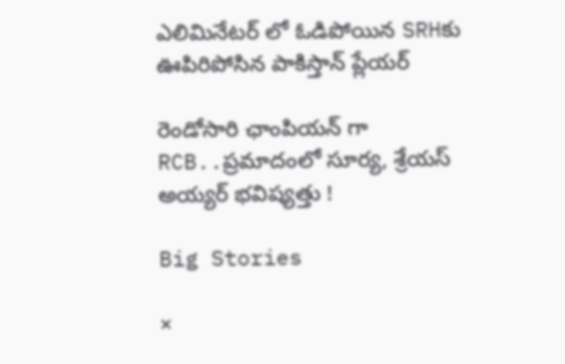ఎలిమినేట‌ర్ లో ఓడిపోయిన‌ SRHకు ఊపిరిపోసిన పాకిస్తాన్ ప్లేయ‌ర్

రెండోసారి ఛాంపియ‌న్ గా RCB..ప్ర‌మాదంలో సూర్య‌, శ్రేయ‌స్ అయ్య‌ర్ భ‌విష్య‌త్తు !

Big Stories

×